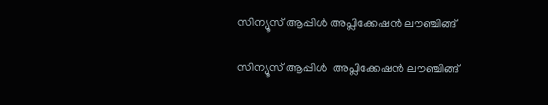സിന്യൂസ് ആപ്പിൾ അപ്ലിക്കേഷൻ ലൗഞ്ചിങ്ങ്

സിന്യൂസ് ആപ്പിൾ  അപ്ലിക്കേഷൻ ലൗഞ്ചിങ്ങ്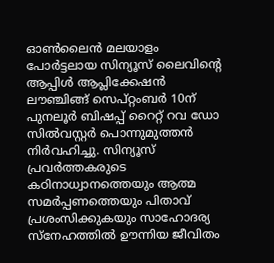ഓൺലൈൻ മലയാളം പോർട്ടലായ സിന്യൂസ് ലൈവിന്റെ ആപ്പിൾ ആപ്ലിക്കേഷൻ ലൗഞ്ചിങ്ങ് സെപ്റ്റംബർ 10ന് പുനലൂർ ബിഷപ്പ് റൈറ്റ് റവ ഡോ സിൽവസ്റ്റർ പൊന്നുമുത്തൻ നിർവഹിച്ചു. സിന്യൂസ് പ്രവർത്തകരുടെ കഠിനാധ്വാനത്തെയും ആത്മ സമർപ്പണത്തെയും പിതാവ് പ്രശംസിക്കുകയും സാഹോദര്യ സ്നേഹത്തിൽ ഊന്നിയ ജീവിതം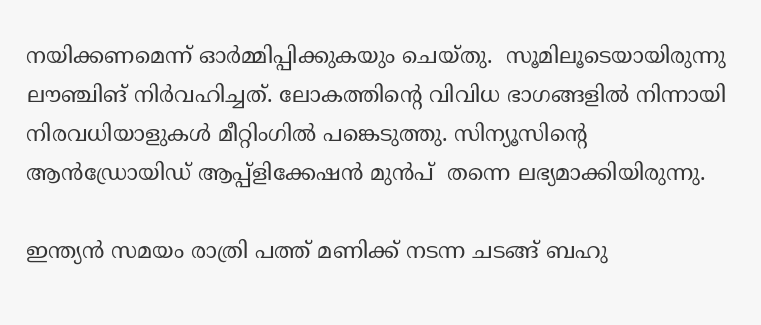നയിക്കണമെന്ന് ഓർമ്മിപ്പിക്കുകയും ചെയ്തു.  സൂമിലൂടെയായിരുന്നു ലൗഞ്ചിങ് നിർവഹിച്ചത്. ലോകത്തിന്റെ വിവിധ ഭാഗങ്ങളിൽ നിന്നായി നിരവധിയാളുകൾ മീറ്റിംഗിൽ പങ്കെടുത്തു. സിന്യൂസിന്റെ ആൻഡ്രോയിഡ് ആപ്പ്ളിക്കേഷൻ മുൻപ്  തന്നെ ലഭ്യമാക്കിയിരുന്നു.

ഇന്ത്യൻ സമയം രാത്രി പത്ത് മണിക്ക് നടന്ന ചടങ്ങ് ബഹു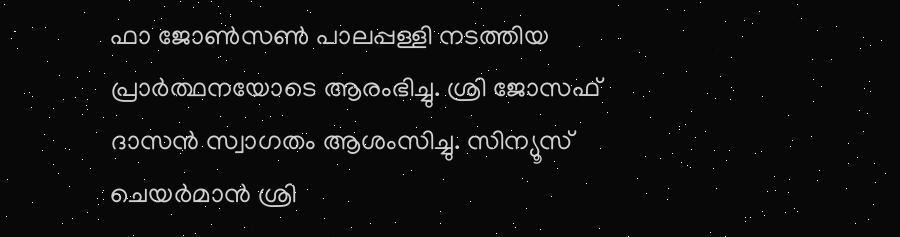ഫാ ജോൺസൺ പാലപ്പള്ളി നടത്തിയ പ്രാർത്ഥനയോടെ ആരംഭിച്ചു. ശ്രി ജോസഫ് ദാസൻ സ്വാഗതം ആശംസിച്ചു. സിന്യൂസ് ചെയർമാൻ ശ്രി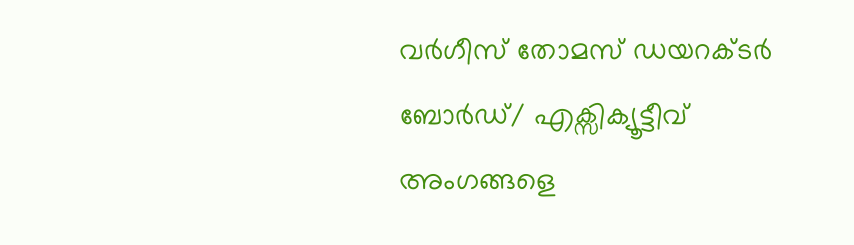വർഗീസ് തോമസ് ഡയറക്ടർ ബോർഡ്/ എക്സിക്യൂട്ടീവ് അംഗങ്ങളെ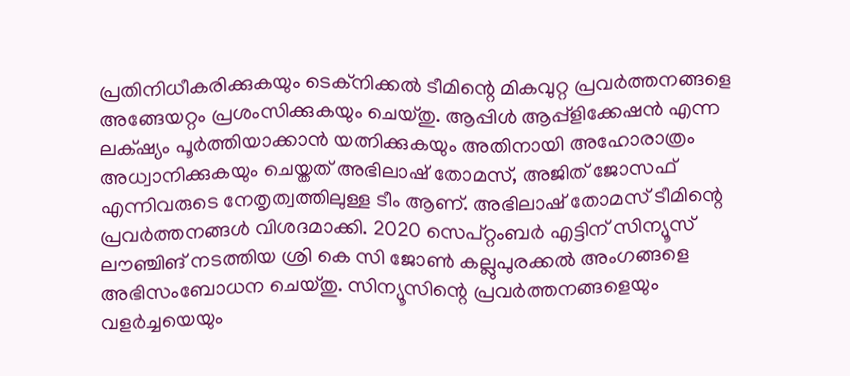പ്രതിനിധീകരിക്കുകയും ടെക്നിക്കൽ ടീമിന്റെ മികവുറ്റ പ്രവർത്തനങ്ങളെ അങ്ങേയറ്റം പ്രശംസിക്കുകയും ചെയ്തു. ആപ്പിൾ ആപ്പ്ളിക്കേഷൻ എന്ന ലക്‌ഷ്യം പൂർത്തിയാക്കാൻ യത്നിക്കുകയും അതിനായി അഹോരാത്രം അധ്വാനിക്കുകയും ചെയ്തത് അഭിലാഷ് തോമസ്, അജിത് ജോസഫ് എന്നിവരുടെ നേതൃത്വത്തിലുള്ള ടീം ആണ്. അഭിലാഷ് തോമസ് ടീമിന്റെ പ്രവർത്തനങ്ങൾ വിശദമാക്കി. 2020 സെപ്റ്റംബർ എട്ടിന് സിന്യൂസ് ലൗഞ്ചിങ് നടത്തിയ ശ്രി കെ സി ജോൺ കല്ലുപുരക്കൽ അംഗങ്ങളെ അഭിസംബോധന ചെയ്തു. സിന്യൂസിന്റെ പ്രവർത്തനങ്ങളെയും വളർച്ചയെയും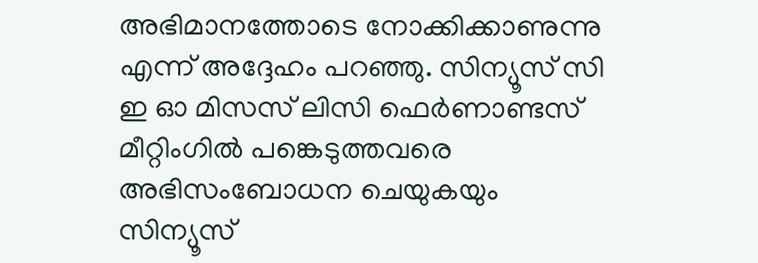അഭിമാനത്തോടെ നോക്കിക്കാണുന്നു എന്ന് അദ്ദേഹം പറഞ്ഞു. സിന്യൂസ് സി ഇ ഓ മിസസ് ലിസി ഫെർണാണ്ടസ് മീറ്റിംഗിൽ പങ്കെടുത്തവരെ അഭിസംബോധന ചെയുകയും സിന്യൂസ്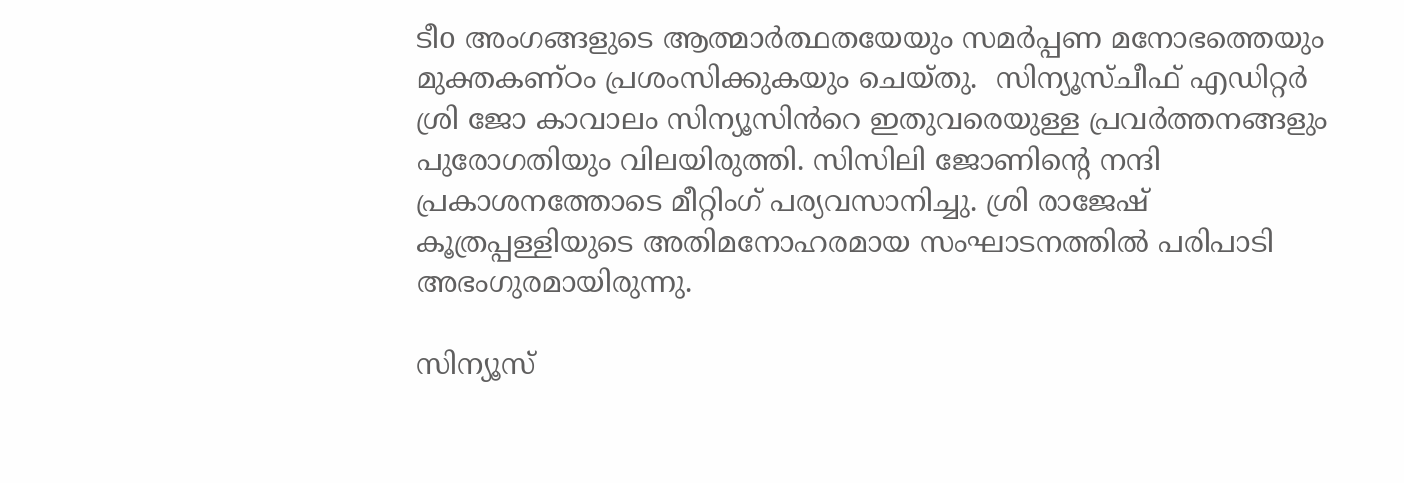ടീo അംഗങ്ങളുടെ ആത്മാർത്ഥതയേയും സമർപ്പണ മനോഭത്തെയും മുക്തകണ്ഠം പ്രശംസിക്കുകയും ചെയ്തു.  സിന്യൂസ്ചീഫ് എഡിറ്റർ ശ്രി ജോ കാവാലം സിന്യൂസിൻറെ ഇതുവരെയുള്ള പ്രവർത്തനങ്ങളും പുരോഗതിയും വിലയിരുത്തി. സിസിലി ജോണിന്റെ നന്ദി പ്രകാശനത്തോടെ മീറ്റിംഗ് പര്യവസാനിച്ചു. ശ്രി രാജേഷ് കൂത്രപ്പള്ളിയുടെ അതിമനോഹരമായ സംഘാടനത്തിൽ പരിപാടി അഭംഗുരമായിരുന്നു.

സിന്യൂസ്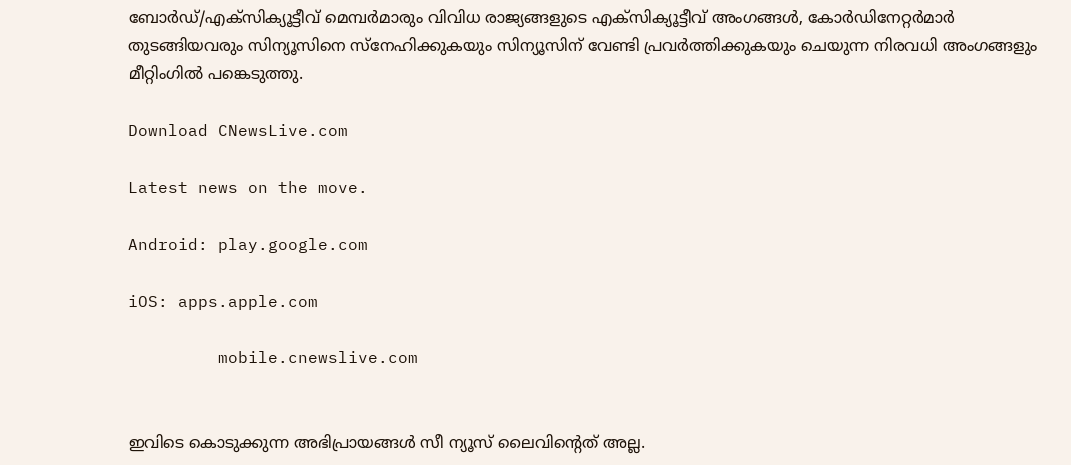ബോർഡ്/എക്സിക്യൂട്ടീവ് മെമ്പർമാരും വിവിധ രാജ്യങ്ങളുടെ എക്സിക്യൂട്ടീവ് അംഗങ്ങൾ, കോർഡിനേറ്റർമാർ തുടങ്ങിയവരും സിന്യൂസിനെ സ്നേഹിക്കുകയും സിന്യൂസിന് വേണ്ടി പ്രവർത്തിക്കുകയും ചെയുന്ന നിരവധി അംഗങ്ങളും മീറ്റിംഗിൽ പങ്കെടുത്തു.

Download CNewsLive.com

Latest news on the move.

Android: play.google.com

iOS: apps.apple.com

         mobile.cnewslive.com


ഇവിടെ കൊടുക്കുന്ന അഭിപ്രായങ്ങള്‍ സീ ന്യൂസ് ലൈവിന്റെത് അല്ല.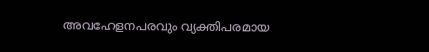അവഹേളനപരവും വ്യക്തിപരമായ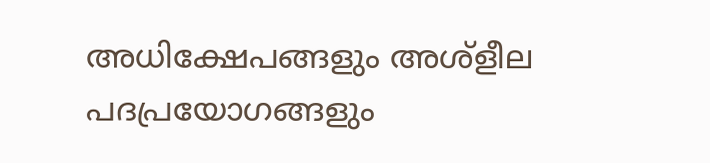അധിക്ഷേപങ്ങളും അശ്‌ളീല പദപ്രയോഗങ്ങളും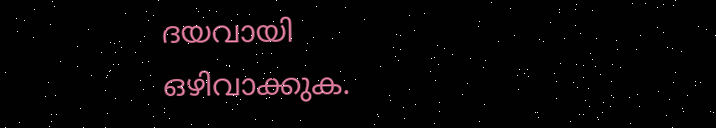ദയവായി ഒഴിവാക്കുക.